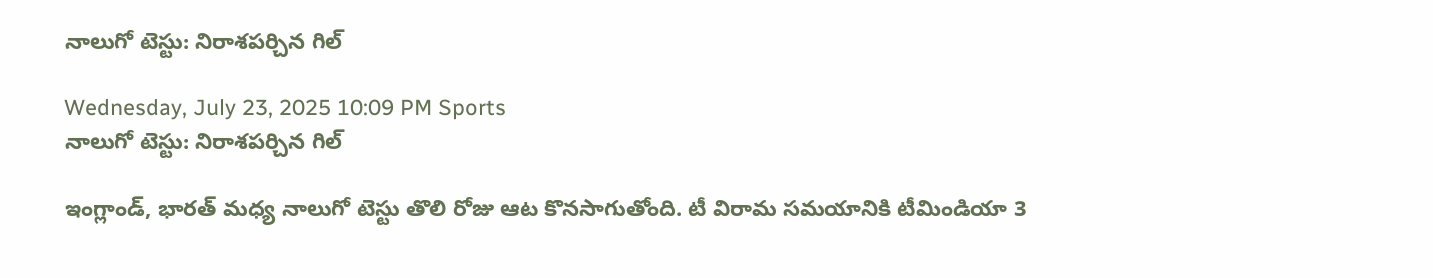నాలుగో టెస్టు: నిరాశపర్చిన గిల్

Wednesday, July 23, 2025 10:09 PM Sports
నాలుగో టెస్టు: నిరాశపర్చిన గిల్

ఇంగ్లాండ్, భారత్ మధ్య నాలుగో టెస్టు తొలి రోజు ఆట కొనసాగుతోంది. టీ విరామ సమయానికి టీమిండియా 3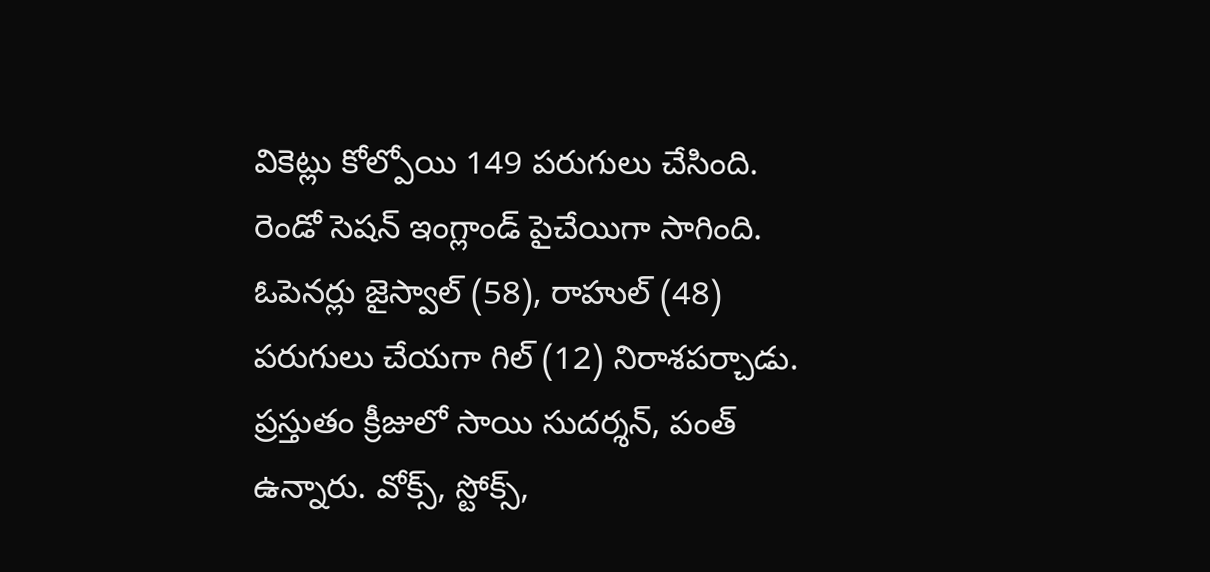వికెట్లు కోల్పోయి 149 పరుగులు చేసింది. రెండో సెషన్ ఇంగ్లాండ్ పైచేయిగా సాగింది. ఓపెనర్లు జైస్వాల్ (58), రాహుల్ (48) పరుగులు చేయగా గిల్ (12) నిరాశపర్చాడు. ప్రస్తుతం క్రీజులో సాయి సుదర్శన్, పంత్ ఉన్నారు. వోక్స్, స్టోక్స్,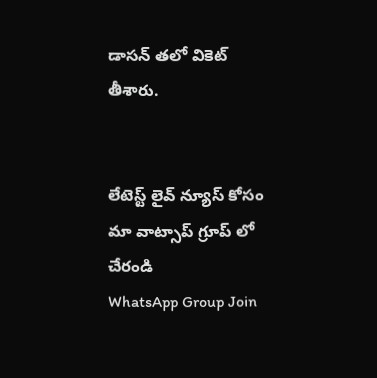డాసన్ తలో వికెట్ తీశారు.


లేటెస్ట్ లైవ్ న్యూస్ కోసం మా వాట్సాప్ గ్రూప్ లో చేరండి
WhatsApp Group Join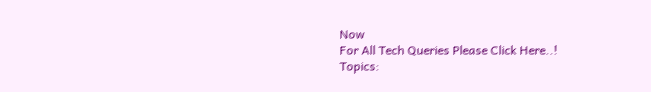Now
For All Tech Queries Please Click Here..!
Topics: